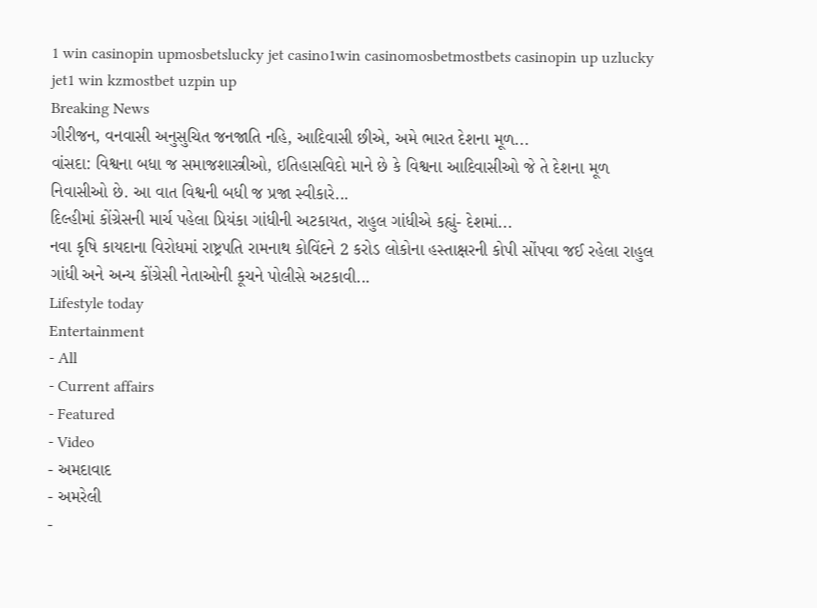1 win casinopin upmosbetslucky jet casino1win casinomosbetmostbets casinopin up uzlucky jet1 win kzmostbet uzpin up
Breaking News
ગીરીજન, વનવાસી અનુસુચિત જનજાતિ નહિ, આદિવાસી છીએ, અમે ભારત દેશના મૂળ...
વાંસદા: વિશ્વના બધા જ સમાજશાસ્ત્રીઓ, ઇતિહાસવિદો માને છે કે વિશ્વના આદિવાસીઓ જે તે દેશના મૂળ નિવાસીઓ છે. આ વાત વિશ્વની બધી જ પ્રજા સ્વીકારે...
દિલ્હીમાં કોંગ્રેસની માર્ચ પહેલા પ્રિયંકા ગાંધીની અટકાયત, રાહુલ ગાંધીએ કહ્યું- દેશમાં...
નવા કૃષિ કાયદાના વિરોધમાં રાષ્ટ્રપતિ રામનાથ કોવિંદને 2 કરોડ લોકોના હસ્તાક્ષરની કોપી સોંપવા જઈ રહેલા રાહુલ ગાંધી અને અન્ય કોંગ્રેસી નેતાઓની કૂચને પોલીસે અટકાવી...
Lifestyle today
Entertainment
- All
- Current affairs
- Featured
- Video
- અમદાવાદ
- અમરેલી
-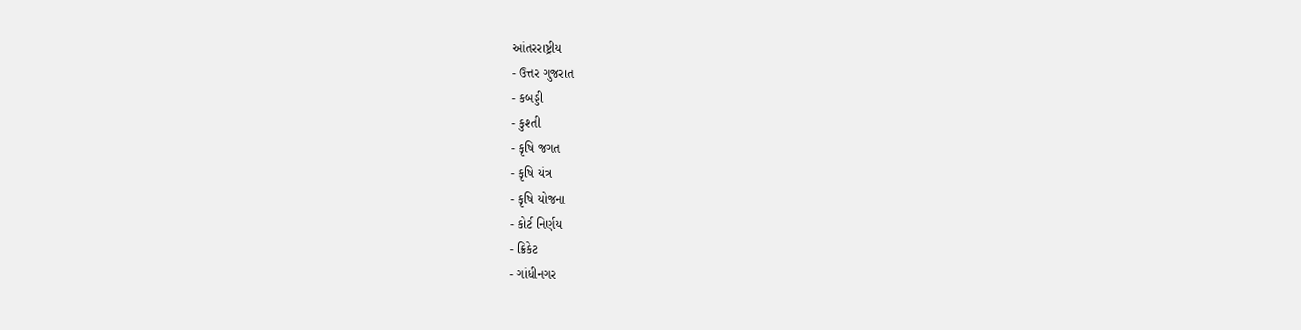આંતરરાષ્ટ્રીય
- ઉત્તર ગુજરાત
- કબડ્ડી
- કુશ્તી
- કૃષિ જગત
- કૃષિ યંત્ર
- કૃષિ યોજના
- કોર્ટ નિર્ણય
- ક્રિકેટ
- ગાંધીનગર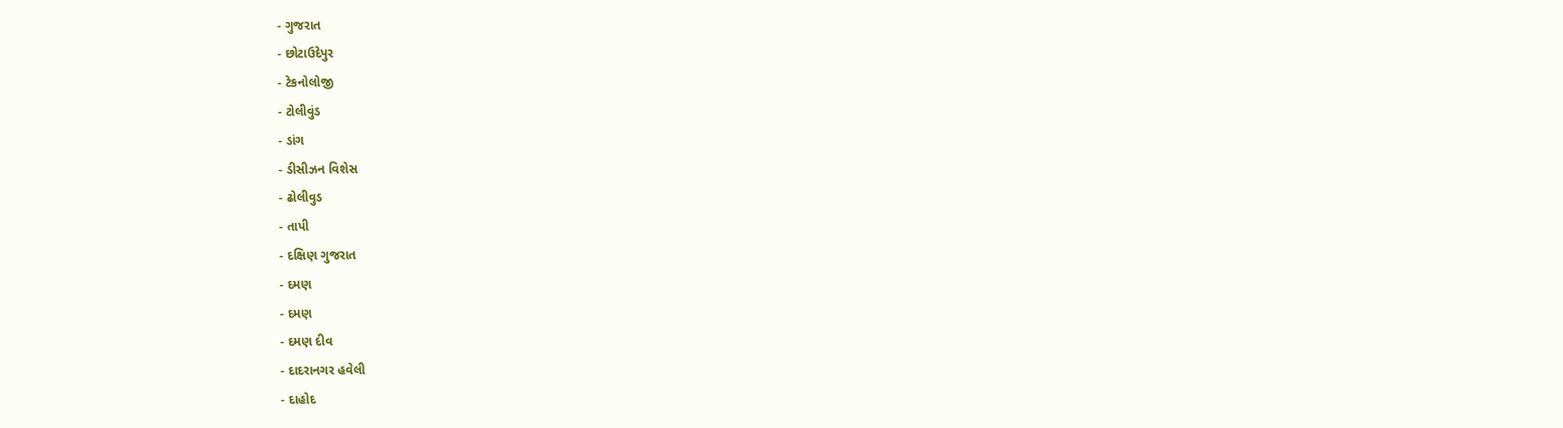- ગુજરાત
- છોટાઉદેપુર
- ટેકનોલોજી
- ટોલીવુંડ
- ડાંગ
- ડીસીઝન વિશેસ
- ઢોલીવુડ
- તાપી
- દક્ષિણ ગુજરાત
- દમણ
- દમણ
- દમણ દીવ
- દાદરાનગર હવેલી
- દાહોદ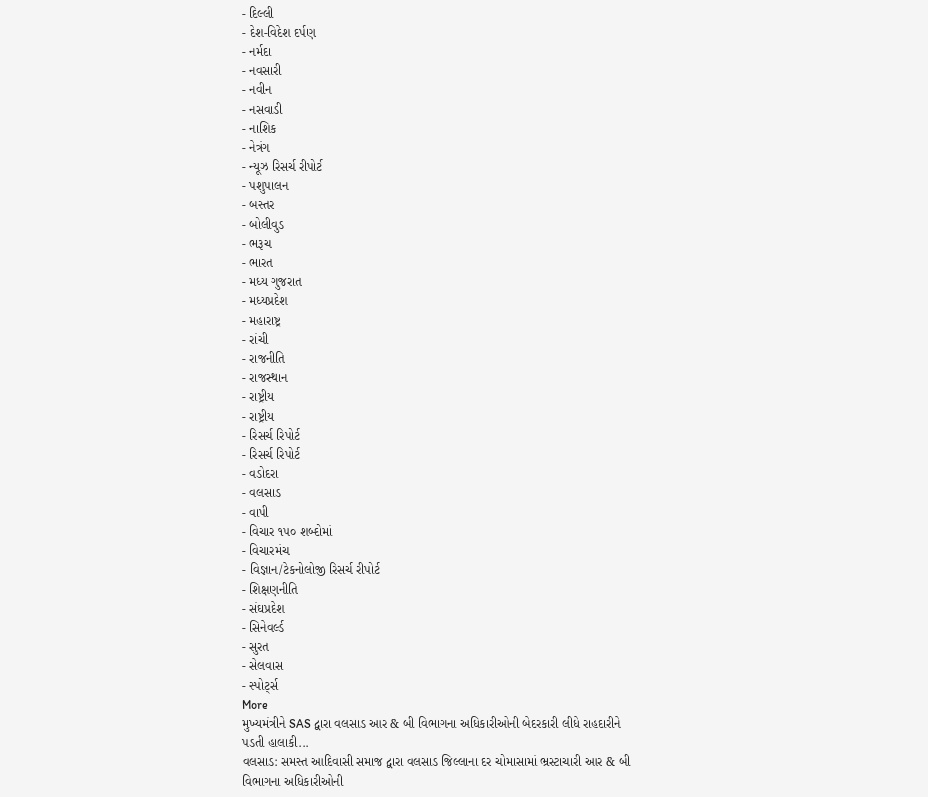- દિલ્લી
- દેશ-વિદેશ દર્પણ
- નર્મદા
- નવસારી
- નવીન
- નસવાડી
- નાશિક
- નેત્રંગ
- ન્યૂઝ રિસર્ચ રીપોર્ટ
- પશુપાલન
- બસ્તર
- બોલીવુડ
- ભરૂચ
- ભારત
- મધ્ય ગુજરાત
- મધ્યપ્રદેશ
- મહારાષ્ટ્ર
- રાંચી
- રાજનીતિ
- રાજસ્થાન
- રાષ્ટ્રીય
- રાષ્ટ્રીય
- રિસર્ચ રિપોર્ટ
- રિસર્ચ રિપોર્ટ
- વડોદરા
- વલસાડ
- વાપી
- વિચાર ૧૫૦ શબ્દોમાં
- વિચારમંચ
- વિજ્ઞાન/ટેકનોલોજી રિસર્ચ રીપોર્ટ
- શિક્ષણનીતિ
- સંઘપ્રદેશ
- સિનેવર્લ્ડ
- સુરત
- સેલવાસ
- સ્પોર્ટ્સ
More
મુખ્યમંત્રીને SAS દ્વારા વલસાડ આર & બી વિભાગના અધિકારીઓની બેદરકારી લીધે રાહદારીને પડતી હાલાકી...
વલસાડ: સમસ્ત આદિવાસી સમાજ દ્વારા વલસાડ જિલ્લાના દર ચોમાસામાં ભ્રસ્ટાચારી આર & બી વિભાગના અધિકારીઓની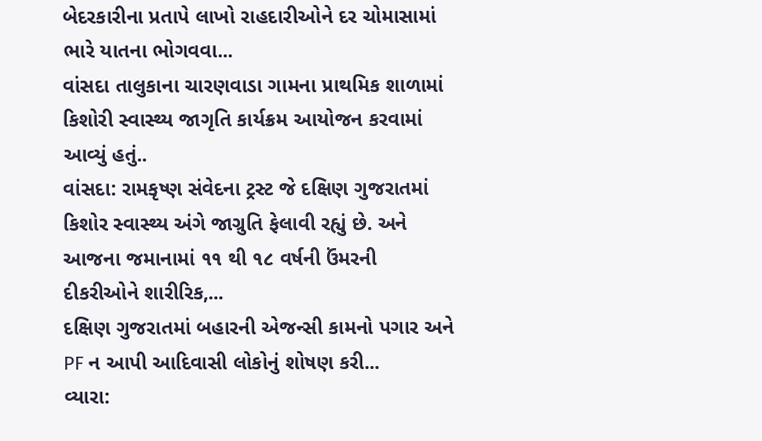બેદરકારીના પ્રતાપે લાખો રાહદારીઓને દર ચોમાસામાં ભારે યાતના ભોગવવા...
વાંસદા તાલુકાના ચારણવાડા ગામના પ્રાથમિક શાળામાં કિશોરી સ્વાસ્થ્ય જાગૃતિ કાર્યક્રમ આયોજન કરવામાં આવ્યું હતું..
વાંસદા: રામકૃષ્ણ સંવેદના ટ્રસ્ટ જે દક્ષિણ ગુજરાતમાં કિશોર સ્વાસ્થ્ય અંગે જાગ્રુતિ ફેલાવી રહ્યું છે. અને આજના જમાનામાં ૧૧ થી ૧૮ વર્ષની ઉંમરની દીકરીઓને શારીરિક,...
દક્ષિણ ગુજરાતમાં બહારની એજન્સી કામનો પગાર અને PF ન આપી આદિવાસી લોકોનું શોષણ કરી...
વ્યારા: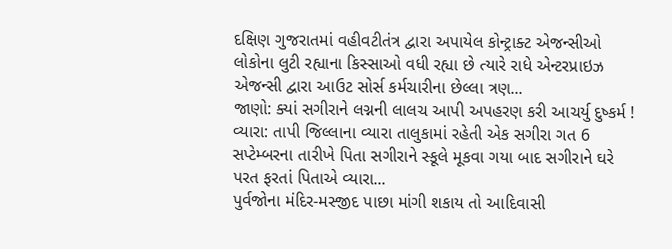દક્ષિણ ગુજરાતમાં વહીવટીતંત્ર દ્વારા અપાયેલ કોન્ટ્રાક્ટ એજન્સીઓ લોકોના લુટી રહ્યાના કિસ્સાઓ વધી રહ્યા છે ત્યારે રાધે એન્ટરપ્રાઇઝ એજન્સી દ્વારા આઉટ સોર્સ કર્મચારીના છેલ્લા ત્રણ...
જાણો: ક્યાં સગીરાને લગ્નની લાલચ આપી અપહરણ કરી આચર્યુ દુષ્કર્મ !
વ્યારા: તાપી જિલ્લાના વ્યારા તાલુકામાં રહેતી એક સગીરા ગત 6 સપ્ટેમ્બરના તારીખે પિતા સગીરાને સ્કૂલે મૂકવા ગયા બાદ સગીરાને ઘરે પરત ફરતાં પિતાએ વ્યારા...
પુર્વજોના મંદિર-મસ્જીદ પાછા માંગી શકાય તો આદિવાસી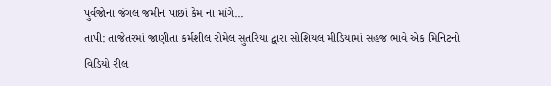પુર્વજોના જંગલ જમીન પાછાં કેમ ના માંગે...
તાપી: તાજેતરમાં જાણીતા કર્મશીલ રોમેલ સુતરિયા દ્વારા સોશિયલ મીડિયામાં સહજ ભાવે એક મિનિટનો વિડિયો રીલ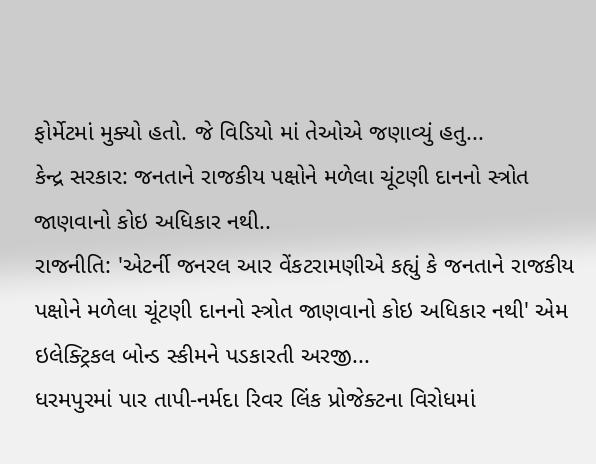ફોર્મેટમાં મુક્યો હતો. જે વિડિયો માં તેઓએ જણાવ્યું હતુ...
કેન્દ્ર સરકાર: જનતાને રાજકીય પક્ષોને મળેલા ચૂંટણી દાનનો સ્ત્રોત જાણવાનો કોઇ અધિકાર નથી..
રાજનીતિ: 'એટર્ની જનરલ આર વેંકટરામણીએ કહ્યું કે જનતાને રાજકીય પક્ષોને મળેલા ચૂંટણી દાનનો સ્ત્રોત જાણવાનો કોઇ અધિકાર નથી' એમ ઇલેક્ટ્રિકલ બોન્ડ સ્કીમને પડકારતી અરજી...
ધરમપુરમાં પાર તાપી-નર્મદા રિવર લિંક પ્રોજેક્ટના વિરોધમાં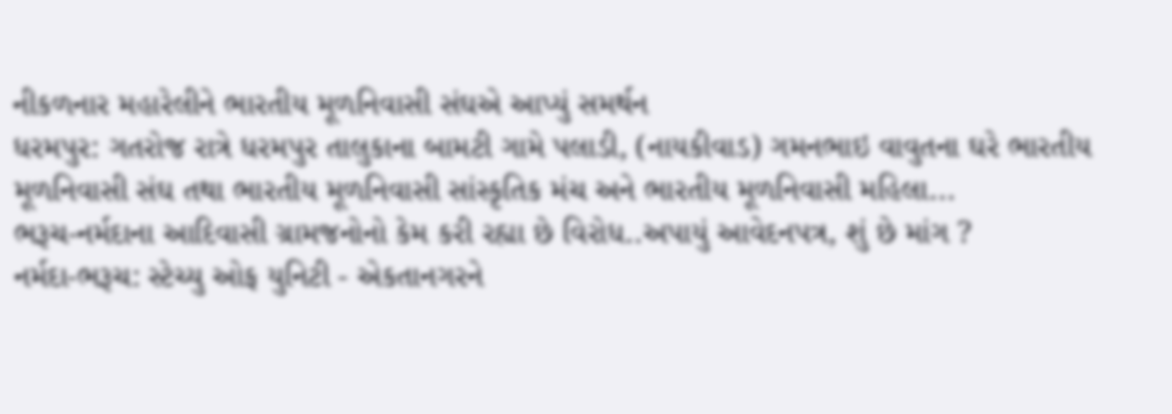નીકળનાર મહારેલીને ભારતીય મૂળનિવાસી સંઘએ આપ્યું સમર્થન
ધરમપુર: ગતરોજ રાત્રે ધરમપુર તાલુકાના બામટી ગામે પલાડી, (નાયકીવાડ) ગમનભાઇ વાવુતના ઘરે ભારતીય મૂળનિવાસી સંઘ તથા ભારતીય મૂળનિવાસી સાંસ્કૃતિક મંચ અને ભારતીય મૂળનિવાસી મહિલા...
ભરૂચ-નર્મદાના આદિવાસી ગ્રામજનોનો કેમ કરી રહ્યા છે વિરોધ..અપાયું આવેદનપત્ર, શું છે માંગ ?
નર્મદા-ભરૂચ: સ્ટેચ્યુ ઓફ યુનિટી - એકતાનગરને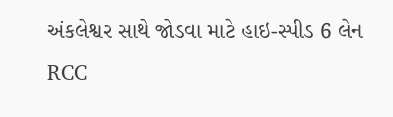અંકલેશ્વર સાથે જોડવા માટે હાઇ-સ્પીડ 6 લેન RCC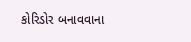કોરિડોર બનાવવાના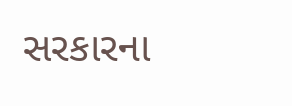સરકારના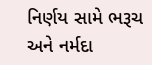નિર્ણય સામે ભરૂચ અને નર્મદા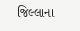જિલ્લાના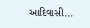આદિવાસી...